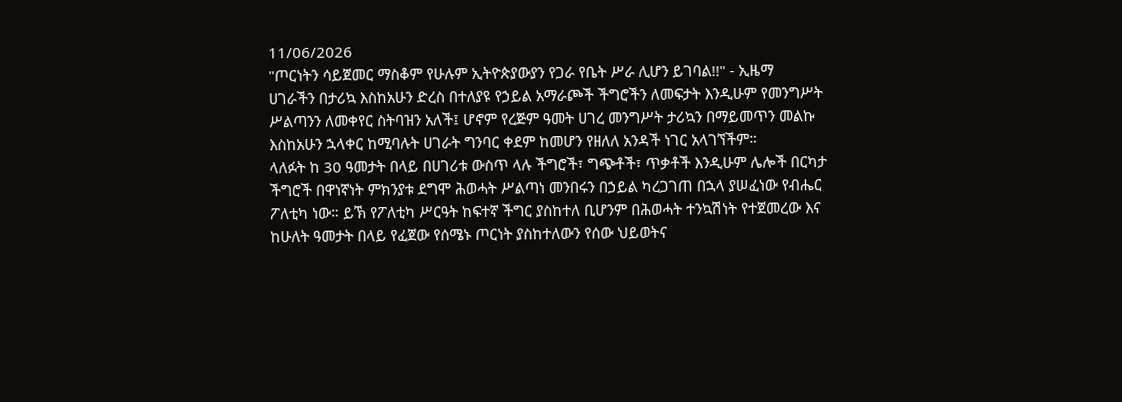11/06/2026
"ጦርነትን ሳይጀመር ማስቆም የሁሉም ኢትዮጵያውያን የጋራ የቤት ሥራ ሊሆን ይገባል!!" - ኢዜማ
ሀገራችን በታሪኳ እስከአሁን ድረስ በተለያዩ የኃይል አማራጮች ችግሮችን ለመፍታት እንዲሁም የመንግሥት ሥልጣንን ለመቀየር ስትባዝን አለች፤ ሆኖም የረጅም ዓመት ሀገረ መንግሥት ታሪኳን በማይመጥን መልኩ እስከአሁን ኋላቀር ከሚባሉት ሀገራት ግንባር ቀደም ከመሆን የዘለለ አንዳች ነገር አላገኘችም።
ላለፉት ከ 30 ዓመታት በላይ በሀገሪቱ ውስጥ ላሉ ችግሮች፣ ግጭቶች፣ ጥቃቶች እንዲሁም ሌሎች በርካታ ችግሮች በዋነኛነት ምክንያቱ ደግሞ ሕወሓት ሥልጣነ መንበሩን በኃይል ካረጋገጠ በኋላ ያሠፈነው የብሔር ፖለቲካ ነው። ይኽ የፖለቲካ ሥርዓት ከፍተኛ ችግር ያስከተለ ቢሆንም በሕወሓት ተንኳሽነት የተጀመረው እና ከሁለት ዓመታት በላይ የፈጀው የሰሜኑ ጦርነት ያስከተለውን የሰው ህይወትና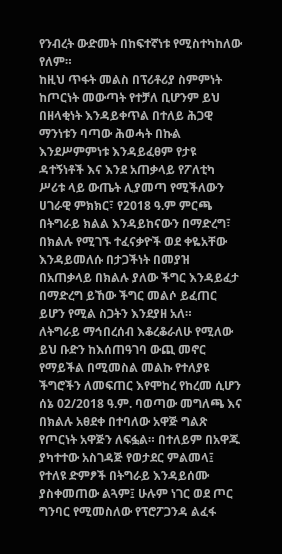የንብረት ውድመት በከፍተኛነቱ የሚስተካከለው የለም።
ከዚህ ጥፋት መልስ በፕሪቶሪያ ስምምነት ከጦርነት መውጣት የተቻለ ቢሆንም ይህ በዘላቂነት እንዳይቀጥል በተለይ ሕጋዊ ማንነቱን ባጣው ሕወሓት በኩል እንደሥምምነቱ እንዳይፈፀም የታዩ ዳተኝነቶች እና እንደ አጠቃላይ የፖለቲካ ሥሪቱ ላይ ውጤት ሊያመጣ የሚችለውን ሀገራዊ ምክክር፣ የ2018 ዓ.ም ምርጫ በትግራይ ክልል እንዳይከናውን በማድረግ፣ በክልሉ የሚገኙ ተፈናቃዮች ወደ ቀዬአቸው እንዳይመለሱ በታጋችነት በመያዝ በአጠቃላይ በክልሉ ያለው ችግር እንዳይፈታ በማድረግ ይኸው ችግር መልሶ ይፈጠር ይሆን የሚል ስጋትን እንደያዘ አለ።
ለትግራይ ማኅበረሰብ እቆረቆራለሁ የሚለው ይህ ቡድን ከእሰጠዓገባ ውጪ መኖር የማይችል በሚመስል መልኩ የተለያዩ ችግሮችን ለመፍጠር እየሞከረ የከረመ ሲሆን ሰኔ 02/2018 ዓ.ም. ባወጣው መግለጫ እና በክልሉ አፀደቀ በተባለው አዋጅ ግልጽ የጦርነት አዋጅን ለፍፏል። በተለይም በአዋጁ ያካተተው አስገዳጅ የወታደር ምልመላ፤ የተለዩ ድምፆች በትግራይ እንዳይሰሙ ያስቀመጠው ልጓም፤ ሁሉም ነገር ወደ ጦር ግንባር የሚመስለው የፕሮፖጋንዳ ልፈፋ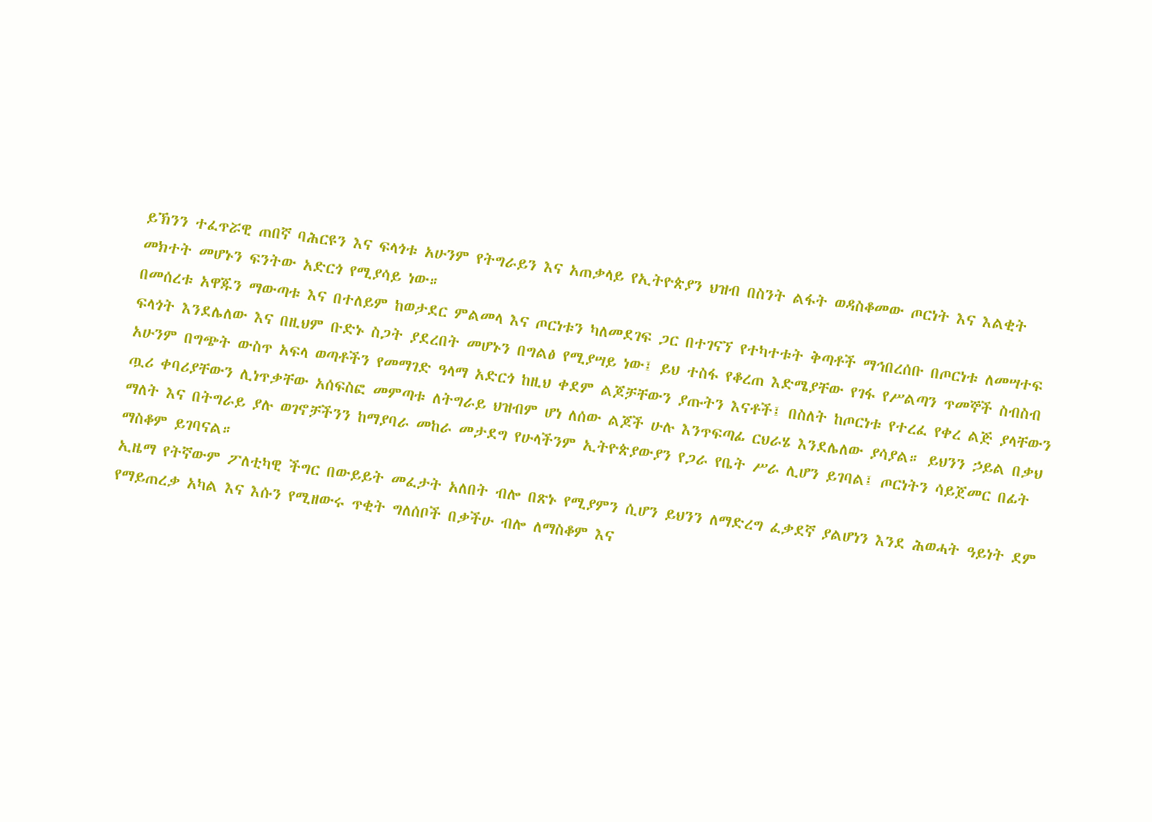ይኽንን ተፈጥሯዊ ጠበኛ ባሕርዩን እና ፍላጎቱ አሁንም የትግራይን እና አጠቃላይ የኢትዮጵያን ህዝብ በስንት ልፋት ወዳስቆመው ጦርነት እና እልቂት መክተት መሆኑን ፍንትው አድርጎ የሚያሳይ ነው።
በመሰረቱ አዋጁን ማውጣቱ እና በተለይም ከወታደር ምልመላ እና ጦርነቱን ካለመደገፍ ጋር በተገናኘ የተካተቱት ቅጣቶች ማኅበረሰቡ በጦርነቱ ለመሣተፍ ፍላጎት እንደሌለው እና በዚህም ቡድኑ ስጋት ያደረበት መሆኑን በግልፅ የሚያሣይ ነው፤ ይህ ተስፋ የቆረጠ እድሜያቸው የገፋ የሥልጣን ጥመኞች ስብስብ አሁንም በግጭት ውስጥ አፍላ ወጣቶችን የመማገድ ዓላማ አድርጎ ከዚህ ቀደም ልጆቻቸውን ያጡትን እናቶች፤ በስለት ከጦርነቱ የተረፈ የቀረ ልጅ ያላቸውን ጧሪ ቀባሪያቸውን ሊነጥቃቸው አሰፍስፎ መምጣቱ ለትግራይ ህዝብም ሆነ ለሰው ልጆች ሁሉ እንጥፍጣፊ ርህራሄ እንደሌለው ያሳያል። ይህንን ኃይል በቃህ ማለት እና በትግራይ ያሉ ወገኖቻችንን ከማያባራ መከራ መታደግ የሁላችንም ኢትዮጵያውያን የጋራ የቤት ሥራ ሊሆን ይገባል፤ ጦርነትን ሳይጀመር በፊት ማስቆም ይገባናል።
ኢዜማ የትኛውም ፖለቲካዊ ችግር በውይይት መፈታት አለበት ብሎ በጽኑ የሚያምን ሲሆን ይህንን ለማድረግ ፈቃደኛ ያልሆነን እንደ ሕወሓት ዓይነት ደም የማይጠረቃ አካል እና እሱን የሚዘውሩ ጥቂት ግለሰቦች በቃችሁ ብሎ ለማስቆም እና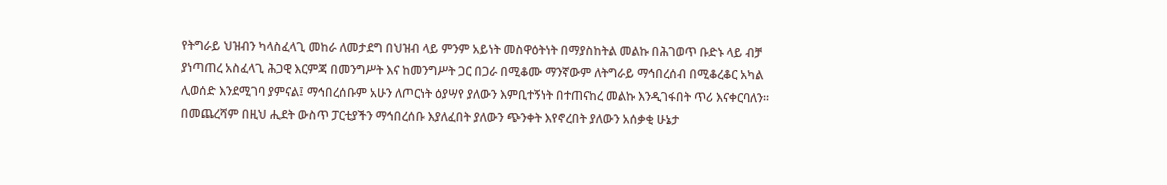የትግራይ ህዝብን ካላስፈላጊ መከራ ለመታደግ በህዝብ ላይ ምንም አይነት መስዋዕትነት በማያስከትል መልኩ በሕገወጥ ቡድኑ ላይ ብቻ ያነጣጠረ አስፈላጊ ሕጋዊ እርምጃ በመንግሥት እና ከመንግሥት ጋር በጋራ በሚቆሙ ማንኛውም ለትግራይ ማኅበረሰብ በሚቆረቆር አካል ሊወሰድ እንደሚገባ ያምናል፤ ማኅበረሰቡም አሁን ለጦርነት ዕያሣየ ያለውን እምቢተኝነት በተጠናከረ መልኩ እንዲገፋበት ጥሪ እናቀርባለን።
በመጨረሻም በዚህ ሒደት ውስጥ ፓርቲያችን ማኅበረሰቡ እያለፈበት ያለውን ጭንቀት እየኖረበት ያለውን አሰቃቂ ሁኔታ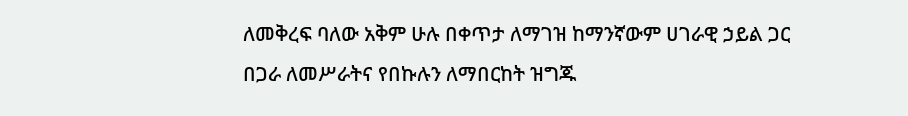ለመቅረፍ ባለው አቅም ሁሉ በቀጥታ ለማገዝ ከማንኛውም ሀገራዊ ኃይል ጋር በጋራ ለመሥራትና የበኩሉን ለማበርከት ዝግጁ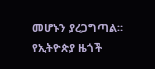መሆኑን ያረጋግጣል።
የኢትዮጵያ ዜጎች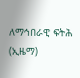ለማኅበራዊ ፍትሕ (ኢዜማ)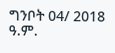ግንቦት 04/ 2018 ዓ.ም.